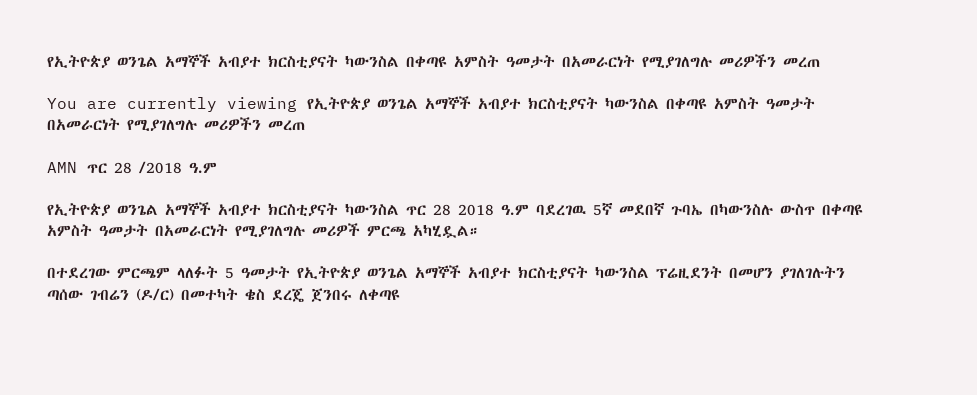የኢትዮጵያ ወንጌል አማኞች አብያተ ክርስቲያናት ካውንስል በቀጣዩ አምስት ዓመታት በአመራርነት የሚያገለግሉ መሪዎችን መረጠ

You are currently viewing የኢትዮጵያ ወንጌል አማኞች አብያተ ክርስቲያናት ካውንስል በቀጣዩ አምስት ዓመታት በአመራርነት የሚያገለግሉ መሪዎችን መረጠ

AMN ጥር 28 /2018 ዓ.ም

የኢትዮጵያ ወንጌል አማኞች አብያተ ክርስቲያናት ካውንስል ጥር 28 2018 ዓ.ም ባደረገዉ 5ኛ መደበኛ ጉባኤ በካውንስሉ ውስጥ በቀጣዩ አምስት ዓመታት በአመራርነት የሚያገለግሉ መሪዎች ምርጫ አካሂዷል።

በተደረገው ምርጫም ላለፉት 5 ዓመታት የኢትዮጵያ ወንጌል አማኞች አብያተ ክርስቲያናት ካውንስል ፕሬዚደንት በመሆን ያገለገሉትን ጣሰው ገብሬን (ዶ/ር) በመተካት ቄስ ደረጄ ጀንበሩ ለቀጣዩ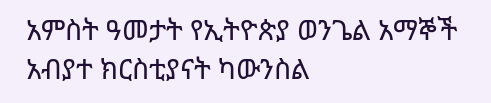አምስት ዓመታት የኢትዮጵያ ወንጌል አማኞች አብያተ ክርስቲያናት ካውንስል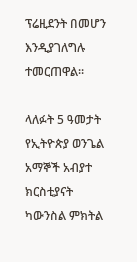ፕሬዚደንት በመሆን እንዲያገለግሉ ተመርጠዋል።

ላለፉት 5 ዓመታት የኢትዮጵያ ወንጌል አማኞች አብያተ ክርስቲያናት ካውንስል ምክትል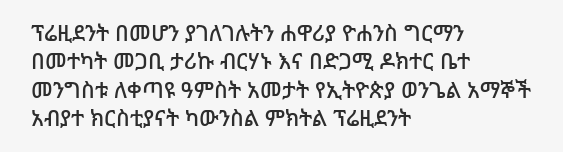ፕሬዚደንት በመሆን ያገለገሉትን ሐዋሪያ ዮሐንስ ግርማን በመተካት መጋቢ ታሪኩ ብርሃኑ እና በድጋሚ ዶክተር ቤተ መንግስቱ ለቀጣዩ ዓምስት አመታት የኢትዮጵያ ወንጌል አማኞች አብያተ ክርስቲያናት ካውንስል ምክትል ፕሬዚደንት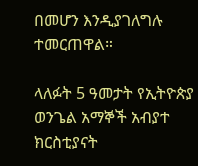በመሆን እንዲያገለግሉ ተመርጠዋል።

ላለፉት 5 ዓመታት የኢትዮጵያ ወንጌል አማኞች አብያተ ክርስቲያናት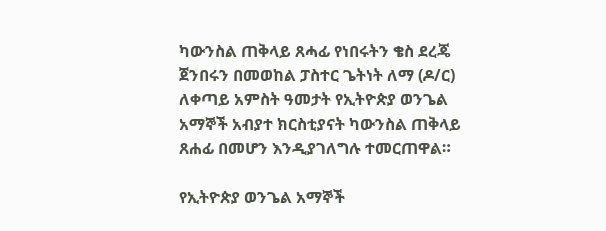ካውንስል ጠቅላይ ጸሓፊ የነበሩትን ቄስ ደረጄ ጀንበሩን በመወከል ፓስተር ጌትነት ለማ (ዶ/ር) ለቀጣይ አምስት ዓመታት የኢትዮጵያ ወንጌል አማኞች አብያተ ክርስቲያናት ካውንስል ጠቅላይ ጸሐፊ በመሆን እንዲያገለግሉ ተመርጠዋል።

የኢትዮጵያ ወንጌል አማኞች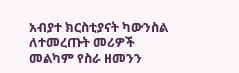አብያተ ክርስቲያናት ካውንስል ለተመረጡት መሪዎች መልካም የስራ ዘመንን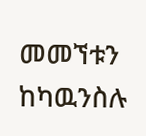መመኘቱን ከካዉንስሉ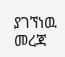ያገኘነዉ መረጃ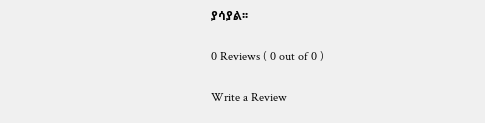ያሳያል፡፡

0 Reviews ( 0 out of 0 )

Write a Review